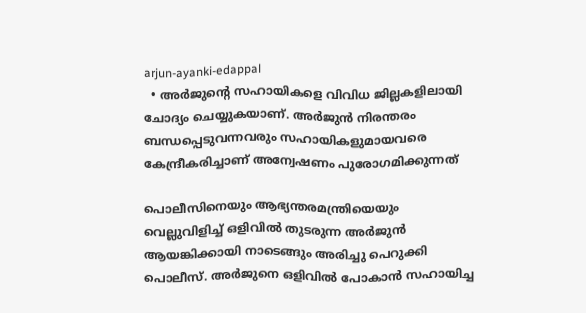arjun-ayanki-edappal
  • അർജുന്റെ സഹായികളെ വിവിധ ജില്ലകളിലായി ചോദ്യം ചെയ്യുകയാണ്. അര്‍ജുന്‍ നിരന്തരം ബന്ധപ്പെടുവന്നവരും സഹായികളുമായവരെ കേന്ദ്രീകരിച്ചാണ് അന്വേഷണം പുരോഗമിക്കുന്നത്

പൊലീസിനെയും ആഭ്യന്തരമന്ത്രിയെയും വെല്ലുവിളിച്ച് ഒളിവില്‍ തുടരുന്ന അര്‍ജുന്‍ ആയങ്കിക്കായി നാടെങ്ങും അരിച്ചു പെറുക്കി പൊലീസ്. അര്‍ജുനെ ഒളിവില്‍ പോകാന്‍ സഹായിച്ച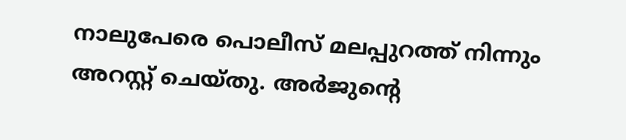നാലുപേരെ പൊലീസ് മലപ്പുറത്ത് നിന്നും അറസ്റ്റ് ചെയ്തു. അർജുന്റെ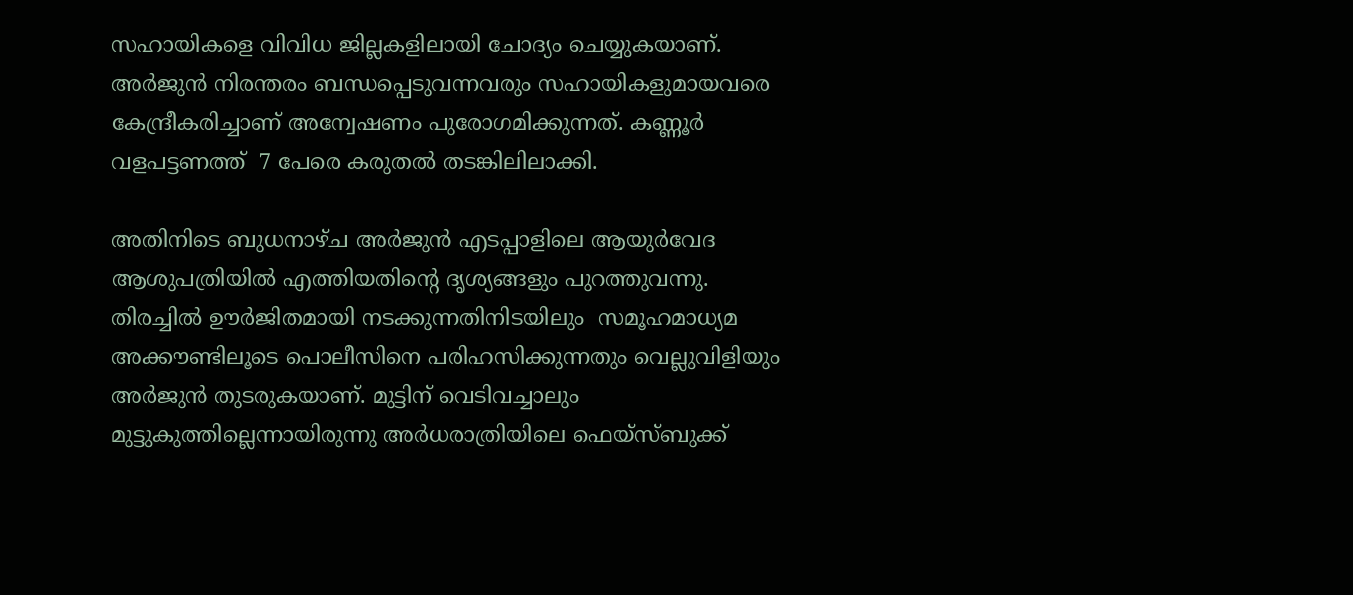സഹായികളെ വിവിധ ജില്ലകളിലായി ചോദ്യം ചെയ്യുകയാണ്. അര്‍ജുന്‍ നിരന്തരം ബന്ധപ്പെടുവന്നവരും സഹായികളുമായവരെ കേന്ദ്രീകരിച്ചാണ് അന്വേഷണം പുരോഗമിക്കുന്നത്. കണ്ണൂർ വളപട്ടണത്ത്  7 പേരെ കരുതൽ തടങ്കിലിലാക്കി.

അതിനിടെ ബുധനാഴ്ച അര്‍ജുന്‍ എടപ്പാളിലെ ആയുര്‍വേദ ആശുപത്രിയില്‍ എത്തിയതിന്‍റെ ദൃശ്യങ്ങളും പുറത്തുവന്നു. തിരച്ചില്‍ ഊര്‍ജിതമായി നടക്കുന്നതിനിടയിലും  സമൂഹമാധ്യമ അക്കൗണ്ടിലൂടെ പൊലീസിനെ പരിഹസിക്കുന്നതും വെല്ലുവിളിയും അര്‍ജുന്‍ തുടരുകയാണ്. മുട്ടിന് വെടിവച്ചാലും മുട്ടുകുത്തില്ലെന്നായിരുന്നു അര്‍ധരാത്രിയിലെ ഫെയ്സ്ബുക്ക്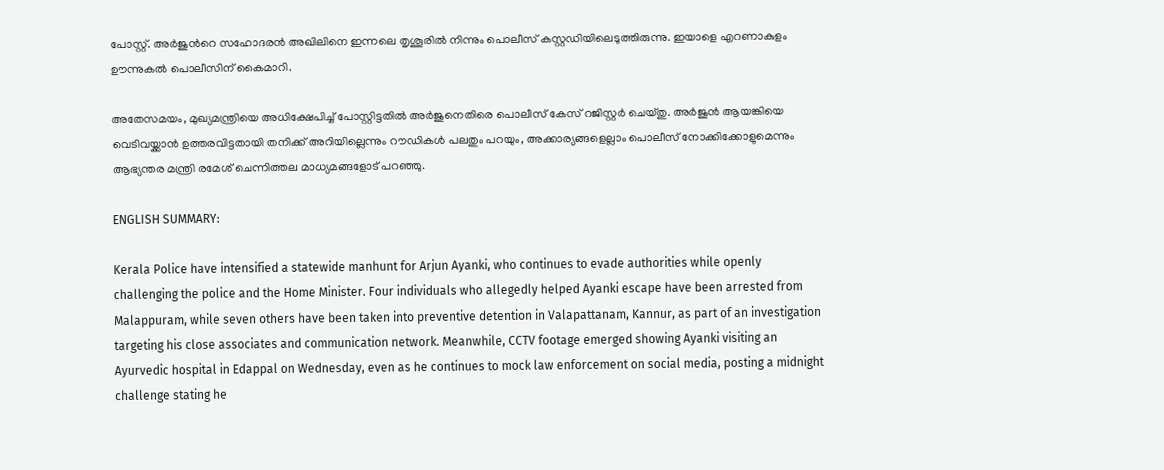പോസ്റ്റ്. അര്‍ജുന്‍റെ സഹോദരന്‍ അഖിലിനെ ഇന്നലെ തൃശൂരില്‍ നിന്നും പൊലീസ് കസ്റ്റഡിയിലെടുത്തിരുന്നു. ഇയാളെ എറണാകുളം ഊന്നുകല്‍ പൊലീസിന് കൈമാറി.

അതേസമയം, മുഖ്യമന്ത്രിയെ അധിക്ഷേപിച്ച് പോസ്റ്റിട്ടതില്‍ അര്‍ജുനെതിരെ പൊലീസ് കേസ് റജിസ്റ്റര്‍ ചെയ്തു. അര്‍ജുന്‍ ആയങ്കിയെ വെടിവയ്ക്കാന്‍ ഉത്തരവിട്ടതായി തനിക്ക് അറിയില്ലെന്നും റൗഡികള്‍ പലതും പറയും, അക്കാര്യങ്ങളെല്ലാം പൊലീസ് നോക്കിക്കോളുമെന്നും ആഭ്യന്തര മന്ത്രി രമേശ് ചെന്നിത്തല മാധ്യമങ്ങളോട് പറഞ്ഞു.

ENGLISH SUMMARY:

Kerala Police have intensified a statewide manhunt for Arjun Ayanki, who continues to evade authorities while openly challenging the police and the Home Minister. Four individuals who allegedly helped Ayanki escape have been arrested from Malappuram, while seven others have been taken into preventive detention in Valapattanam, Kannur, as part of an investigation targeting his close associates and communication network. Meanwhile, CCTV footage emerged showing Ayanki visiting an Ayurvedic hospital in Edappal on Wednesday, even as he continues to mock law enforcement on social media, posting a midnight challenge stating he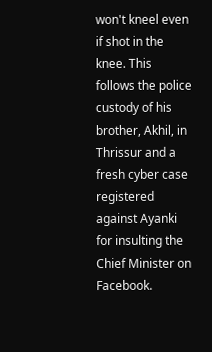won't kneel even if shot in the knee. This follows the police custody of his brother, Akhil, in Thrissur and a fresh cyber case registered against Ayanki for insulting the Chief Minister on Facebook.